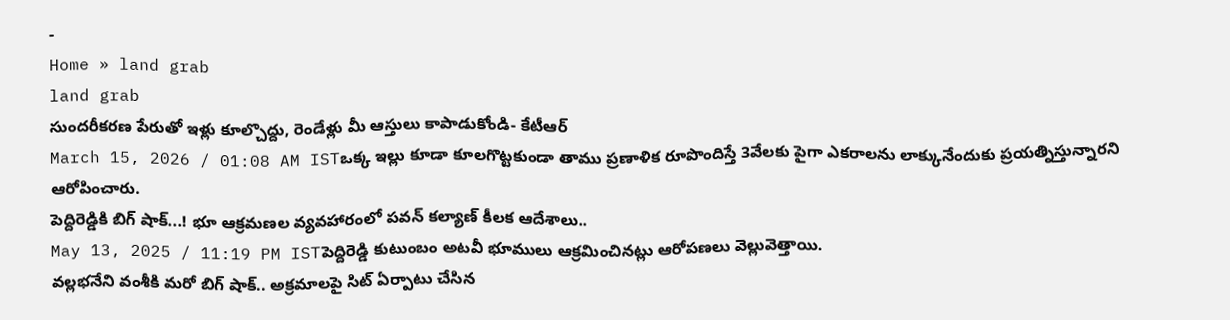-
Home » land grab
land grab
సుందరీకరణ పేరుతో ఇళ్లు కూల్చొద్దు, రెండేళ్లు మీ ఆస్తులు కాపాడుకోండి- కేటీఆర్
March 15, 2026 / 01:08 AM ISTఒక్క ఇల్లు కూడా కూలగొట్టకుండా తాము ప్రణాళిక రూపొందిస్తే 3వేలకు పైగా ఎకరాలను లాక్కునేందుకు ప్రయత్నిస్తున్నారని ఆరోపించారు.
పెద్దిరెడ్డికి బిగ్ షాక్...! భూ ఆక్రమణల వ్యవహారంలో పవన్ కల్యాణ్ కీలక ఆదేశాలు..
May 13, 2025 / 11:19 PM ISTపెద్దిరెడ్డి కుటుంబం అటవీ భూములు ఆక్రమించినట్లు ఆరోపణలు వెల్లువెత్తాయి.
వల్లభనేని వంశీకి మరో బిగ్ షాక్.. అక్రమాలపై సిట్ ఏర్పాటు చేసిన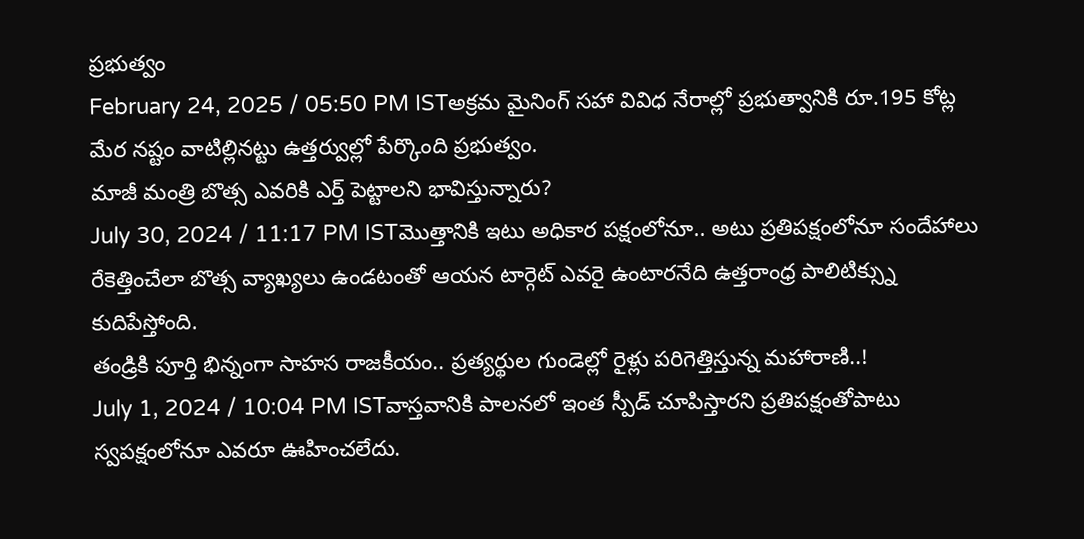ప్రభుత్వం
February 24, 2025 / 05:50 PM ISTఅక్రమ మైనింగ్ సహా వివిధ నేరాల్లో ప్రభుత్వానికి రూ.195 కోట్ల మేర నష్టం వాటిల్లినట్టు ఉత్తర్వుల్లో పేర్కొంది ప్రభుత్వం.
మాజీ మంత్రి బొత్స ఎవరికి ఎర్త్ పెట్టాలని భావిస్తున్నారు?
July 30, 2024 / 11:17 PM ISTమొత్తానికి ఇటు అధికార పక్షంలోనూ.. అటు ప్రతిపక్షంలోనూ సందేహాలు రేకెత్తించేలా బొత్స వ్యాఖ్యలు ఉండటంతో ఆయన టార్గెట్ ఎవరై ఉంటారనేది ఉత్తరాంధ్ర పాలిటిక్స్ను కుదిపేస్తోంది.
తండ్రికి పూర్తి భిన్నంగా సాహస రాజకీయం.. ప్రత్యర్థుల గుండెల్లో రైళ్లు పరిగెత్తిస్తున్న మహారాణి..!
July 1, 2024 / 10:04 PM ISTవాస్తవానికి పాలనలో ఇంత స్పీడ్ చూపిస్తారని ప్రతిపక్షంతోపాటు స్వపక్షంలోనూ ఎవరూ ఊహించలేదు.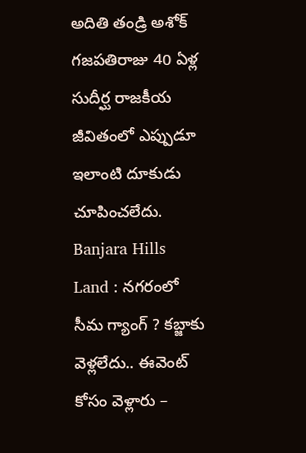అదితి తండ్రి అశోక్ గజపతిరాజు 40 ఏళ్ల సుదీర్ఘ రాజకీయ జీవితంలో ఎప్పుడూ ఇలాంటి దూకుడు చూపించలేదు.
Banjara Hills Land : నగరంలో సీమ గ్యాంగ్ ? కబ్జాకు వెళ్లలేదు.. ఈవెంట్ కోసం వెళ్లారు –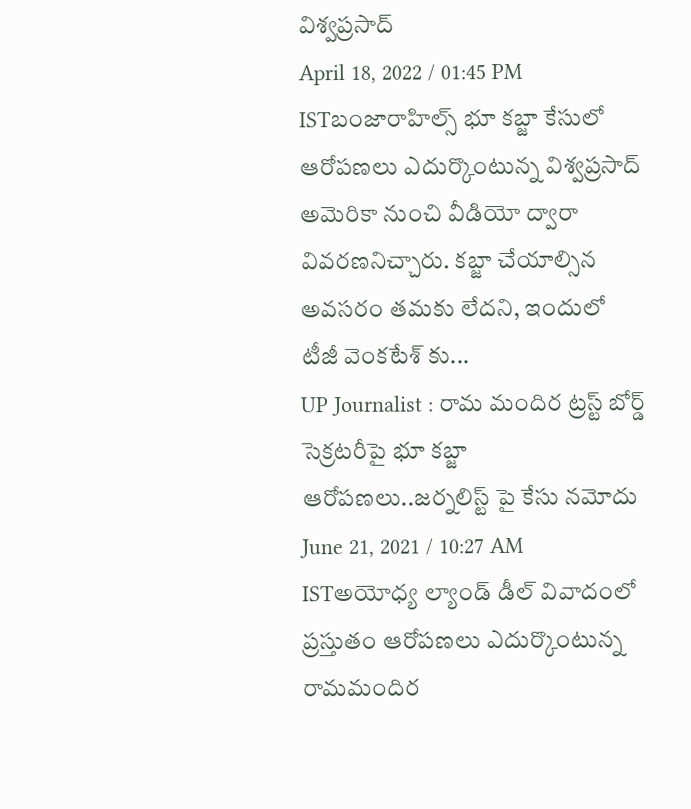విశ్వప్రసాద్
April 18, 2022 / 01:45 PM ISTబంజారాహిల్స్ భూ కబ్జా కేసులో ఆరోపణలు ఎదుర్కొంటున్న విశ్వప్రసాద్ అమెరికా నుంచి వీడియో ద్వారా వివరణనిచ్చారు. కబ్జా చేయాల్సిన అవసరం తమకు లేదని, ఇందులో టీజీ వెంకటేశ్ కు...
UP Journalist : రామ మందిర ట్రస్ట్ బోర్డ్ సెక్రటరీపై భూ కబ్జా ఆరోపణలు..జర్నలిస్ట్ పై కేసు నమోదు
June 21, 2021 / 10:27 AM ISTఅయోధ్య ల్యాండ్ డీల్ వివాదంలో ప్రస్తుతం ఆరోపణలు ఎదుర్కొంటున్న రామమందిర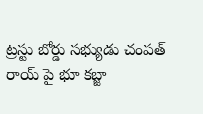ట్రస్టు బోర్డు సభ్యుడు చంపత్ రాయ్ పై భూ కబ్జా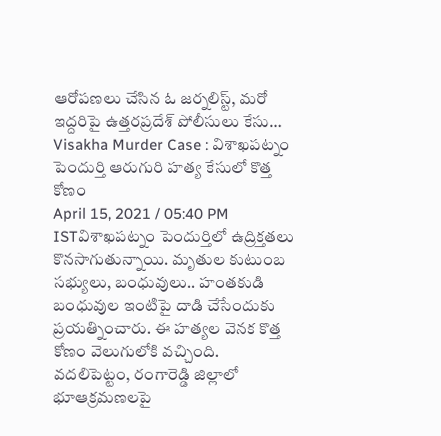ఆరోపణలు చేసిన ఓ జర్నలిస్ట్, మరో ఇద్దరిపై ఉత్తరప్రదేశ్ పోలీసులు కేసు…
Visakha Murder Case : విశాఖపట్నం పెందుర్తి ఆరుగురి హత్య కేసులో కొత్త కోణం
April 15, 2021 / 05:40 PM ISTవిశాఖపట్నం పెందుర్తిలో ఉద్రిక్తతలు కొనసాగుతున్నాయి. మృతుల కుటుంబ సభ్యులు, బంధువులు.. హంతకుడి బంధువుల ఇంటిపై దాడి చేసేందుకు ప్రయత్నించారు. ఈ హత్యల వెనక కొత్త కోణం వెలుగులోకి వచ్చింది.
వదలిపెట్టం, రంగారెడ్డి జిల్లాలో భూఆక్రమణలపై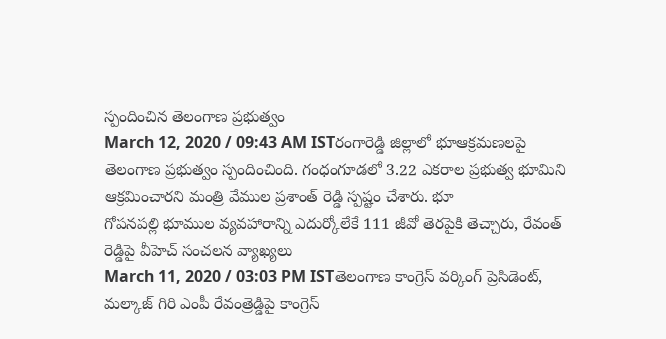స్పందించిన తెలంగాణ ప్రభుత్వం
March 12, 2020 / 09:43 AM ISTరంగారెడ్డి జిల్లాలో భూఆక్రమణలపై తెలంగాణ ప్రభుత్వం స్పందించింది. గంధంగూడలో 3.22 ఎకరాల ప్రభుత్వ భూమిని ఆక్రమించారని మంత్రి వేముల ప్రశాంత్ రెడ్డి స్పష్టం చేశారు. భూ
గోపనపల్లి భూముల వ్యవహారాన్ని ఎదుర్కోలేకే 111 జీవో తెరపైకి తెచ్చారు, రేవంత్ రెడ్డిపై వీహెచ్ సంచలన వ్యాఖ్యలు
March 11, 2020 / 03:03 PM ISTతెలంగాణ కాంగ్రెస్ వర్కింగ్ ప్రెసిడెంట్, మల్కాజ్ గిరి ఎంపీ రేవంత్రెడ్డిపై కాంగ్రెస్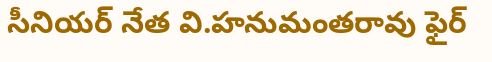సీనియర్ నేత వి.హనుమంతరావు ఫైర్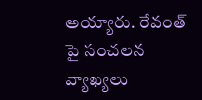అయ్యారు. రేవంత్ పై సంచలన వ్యాఖ్యలు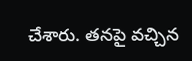చేశారు. తనపై వచ్చిన